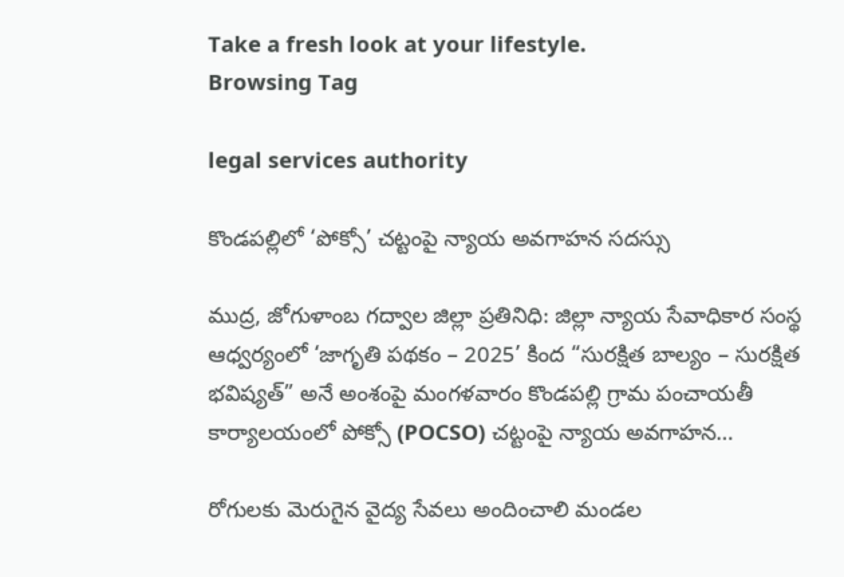Take a fresh look at your lifestyle.
Browsing Tag

legal services authority

కొండపల్లిలో ‘పోక్సో’ చట్టంపై న్యాయ అవగాహన సదస్సు

ముద్ర, జోగుళాంబ గద్వాల‌ జిల్లా ప్రతినిధి: జిల్లా న్యాయ సేవాధికార సంస్థ ఆధ్వర్యంలో ‘జాగృతి పథకం – 2025’ కింద “సురక్షిత బాల్యం – సురక్షిత భవిష్యత్” అనే అంశంపై మంగళవారం కొండపల్లి గ్రామ పంచాయతీ కార్యాలయంలో పోక్సో (POCSO) చట్టంపై న్యాయ అవగాహన…

రోగులకు మెరుగైన వైద్య సేవలు అందించాలి మండల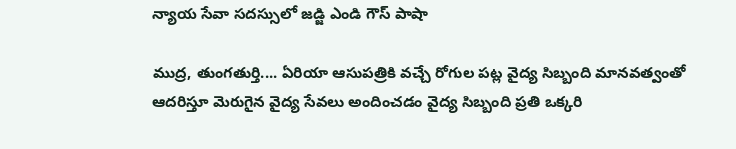న్యాయ సేవా సదస్సులో జడ్జి ఎండి గౌస్ పాషా

ముద్ర, తుంగతుర్తి.... ఏరియా ఆసుపత్రికి వచ్చే రోగుల పట్ల వైద్య సిబ్బంది మానవత్వంతో ఆదరిస్తూ మెరుగైన వైద్య సేవలు అందించడం వైద్య సిబ్బంది ప్రతి ఒక్కరి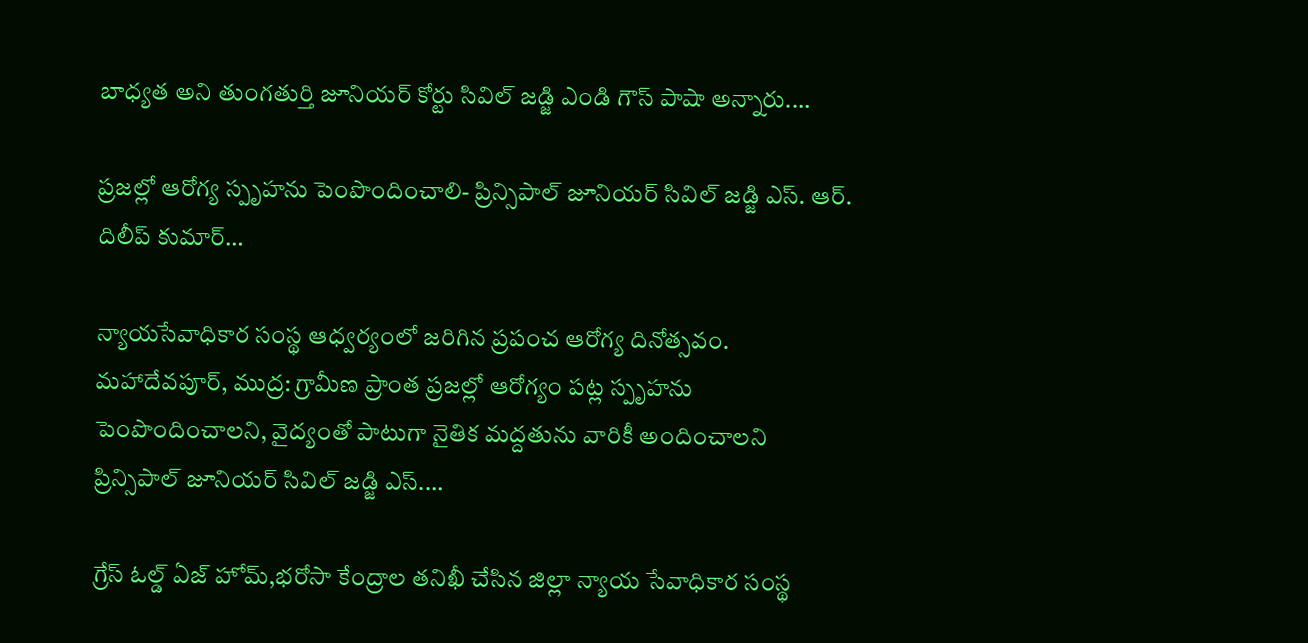బాధ్యత అని తుంగతుర్తి జూనియర్ కోర్టు సివిల్ జడ్జి ఎండి గౌస్ పాషా అన్నారు.…

ప్రజల్లో ఆరోగ్య స్పృహను పెంపొందించాలి- ప్రిన్సిపాల్ జూనియర్ సివిల్ జడ్జి ఎస్. ఆర్. దిలీప్ కుమార్…

న్యాయసేవాధికార సంస్థ ఆధ్వర్యంలో జరిగిన ప్రపంచ ఆరోగ్య దినోత్సవం. మహాదేవపూర్, ముద్ర: గ్రామీణ ప్రాంత ప్రజల్లో ఆరోగ్యం పట్ల స్పృహను పెంపొందించాలని, వైద్యంతో పాటుగా నైతిక మద్దతును వారికీ అందించాలని ప్రిన్సిపాల్ జూనియర్ సివిల్ జడ్జి ఎస్.…

గ్రేస్ ఓల్డ్ ఏజ్ హోమ్,భరోసా కేంద్రాల తనిఖీ చేసిన జిల్లా న్యాయ సేవాధికార సంస్థ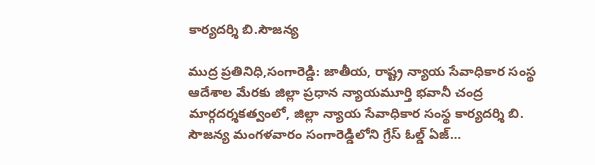కార్యదర్శి బి.సౌజన్య

ముద్ర ప్రతినిధి,సంగారెడ్డి: జాతీయ, రాష్ట్ర న్యాయ సేవాధికార సంస్థ ఆదేశాల మేరకు జిల్లా ప్రధాన న్యాయమూర్తి భవానీ చంద్ర మార్గదర్శకత్వంలో, జిల్లా న్యాయ సేవాధికార సంస్థ కార్యదర్శి బి. సౌజన్య మంగళవారం సంగారెడ్డిలోని గ్రేస్ ఓల్డ్ ఏజ్…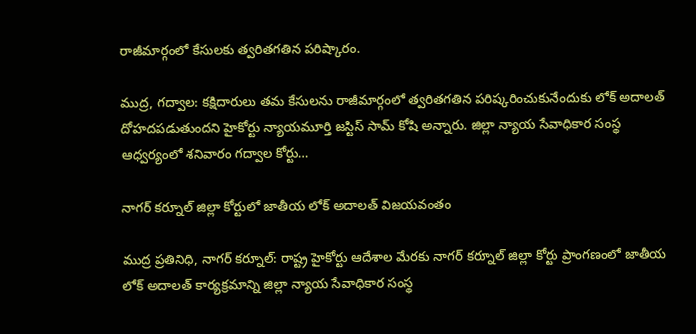రాజీమార్గంలో కేసులకు త్వరితగతిన పరిష్కారం.

ముద్ర, గద్వాల: కక్షిదారులు తమ కేసులను రాజీమార్గంలో త్వరితగతిన పరిష్కరించుకునేందుకు లోక్ అదాలత్ దోహదపడుతుందని హైకోర్టు న్యాయమూర్తి జస్టిస్ సామ్ కోషి అన్నారు. జిల్లా న్యాయ సేవాధికార సంస్థ ఆధ్వర్యంలో శనివారం గద్వాల కోర్టు…

నాగర్ కర్నూల్ జిల్లా కోర్టులో జాతీయ లోక్ అదాలత్ విజయవంతం

ముద్ర ప్రతినిధి, నాగర్ కర్నూల్: రాష్ట్ర హైకోర్టు ఆదేశాల మేరకు నాగర్ కర్నూల్ జిల్లా కోర్టు ప్రాంగణంలో జాతీయ లోక్ అదాలత్ కార్యక్రమాన్ని జిల్లా న్యాయ సేవాధికార సంస్థ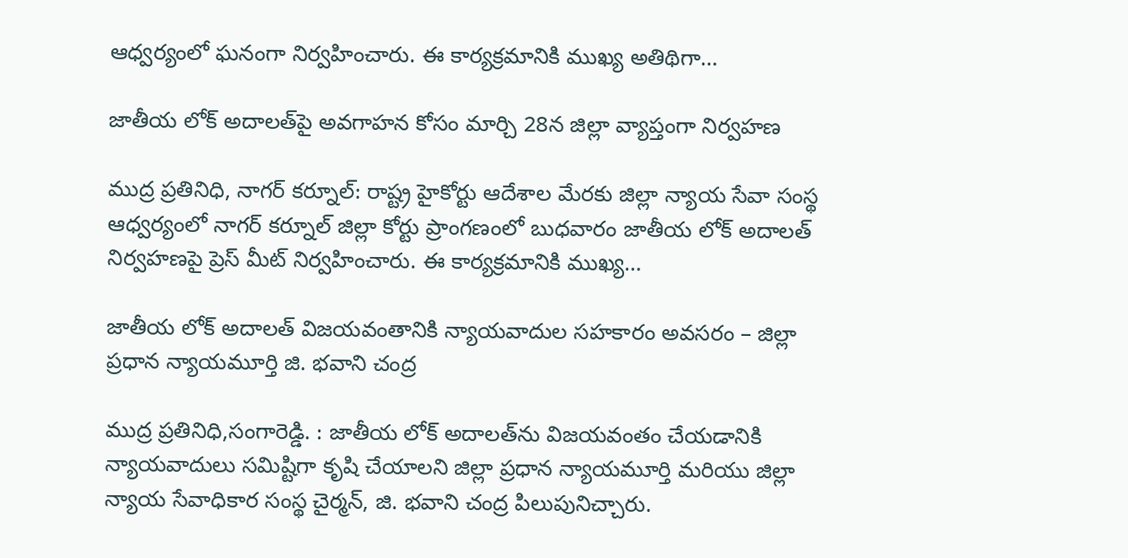ఆధ్వర్యంలో ఘనంగా నిర్వహించారు. ఈ కార్యక్రమానికి ముఖ్య అతిథిగా…

జాతీయ లోక్ అదాలత్‌పై అవగాహన కోసం మార్చి 28న జిల్లా వ్యాప్తంగా నిర్వహణ

ముద్ర ప్రతినిధి, నాగర్ కర్నూల్: రాష్ట్ర హైకోర్టు ఆదేశాల మేరకు జిల్లా న్యాయ సేవా సంస్థ ఆధ్వర్యంలో నాగర్ కర్నూల్ జిల్లా కోర్టు ప్రాంగణంలో బుధవారం జాతీయ లోక్ అదాలత్ నిర్వహణపై ప్రెస్ మీట్ నిర్వహించారు. ఈ కార్యక్రమానికి ముఖ్య…

జాతీయ లోక్ అదాలత్ విజయవంతానికి న్యాయవాదుల సహకారం అవసరం – జిల్లా ప్రధాన న్యాయమూర్తి జి. భవాని చంద్ర

ముద్ర ప్రతినిధి,సంగారెడ్డి. : జాతీయ లోక్ అదాలత్‌ను విజయవంతం చేయడానికి న్యాయవాదులు సమిష్టిగా కృషి చేయాలని జిల్లా ప్రధాన న్యాయమూర్తి మరియు జిల్లా న్యాయ సేవాధికార సంస్థ చైర్మన్, జి. భవాని చంద్ర పిలుపునిచ్చారు.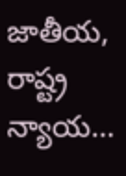జాతీయ, రాష్ట్ర న్యాయ…